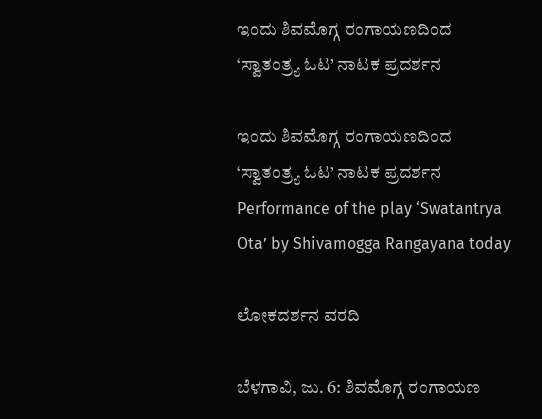ಇಂದು ಶಿವಮೊಗ್ಗ ರಂಗಾಯಣದಿಂದ ‘ಸ್ವಾತಂತ್ರ್ಯ ಓಟ’ ನಾಟಕ ಪ್ರದರ್ಶನ

ಇಂದು ಶಿವಮೊಗ್ಗ ರಂಗಾಯಣದಿಂದ ‘ಸ್ವಾತಂತ್ರ್ಯ ಓಟ’ ನಾಟಕ ಪ್ರದರ್ಶನ  Performance of the play ‘Swatantrya Ota’ by Shivamogga Rangayana today

ಲೋಕದರ್ಶನ ವರದಿ

ಬೆಳಗಾವಿ, ಜು. 6: ಶಿವಮೊಗ್ಗ ರಂಗಾಯಣ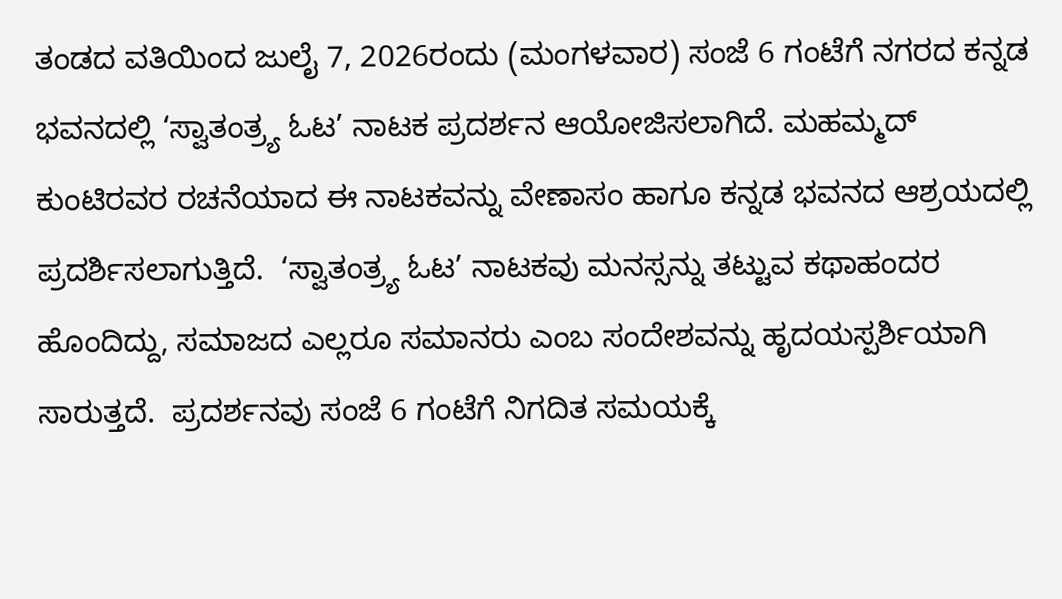ತಂಡದ ವತಿಯಿಂದ ಜುಲೈ 7, 2026ರಂದು (ಮಂಗಳವಾರ) ಸಂಜೆ 6 ಗಂಟೆಗೆ ನಗರದ ಕನ್ನಡ ಭವನದಲ್ಲಿ ‘ಸ್ವಾತಂತ್ರ್ಯ ಓಟ’ ನಾಟಕ ಪ್ರದರ್ಶನ ಆಯೋಜಿಸಲಾಗಿದೆ. ಮಹಮ್ಮದ್ ಕುಂಟಿರವರ ರಚನೆಯಾದ ಈ ನಾಟಕವನ್ನು ವೇಣಾಸಂ ಹಾಗೂ ಕನ್ನಡ ಭವನದ ಆಶ್ರಯದಲ್ಲಿ ಪ್ರದರ್ಶಿಸಲಾಗುತ್ತಿದೆ.  ‘ಸ್ವಾತಂತ್ರ್ಯ ಓಟ’ ನಾಟಕವು ಮನಸ್ಸನ್ನು ತಟ್ಟುವ ಕಥಾಹಂದರ ಹೊಂದಿದ್ದು, ಸಮಾಜದ ಎಲ್ಲರೂ ಸಮಾನರು ಎಂಬ ಸಂದೇಶವನ್ನು ಹೃದಯಸ್ಪರ್ಶಿಯಾಗಿ ಸಾರುತ್ತದೆ.  ಪ್ರದರ್ಶನವು ಸಂಜೆ 6 ಗಂಟೆಗೆ ನಿಗದಿತ ಸಮಯಕ್ಕೆ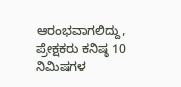ಆರಂಭವಾಗಲಿದ್ದು, ಪ್ರೇಕ್ಷಕರು ಕನಿಷ್ಠ 10 ನಿಮಿಷಗಳ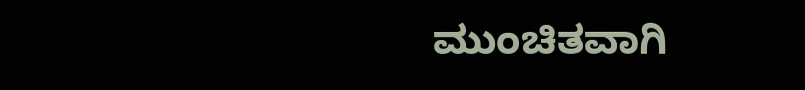ಮುಂಚಿತವಾಗಿ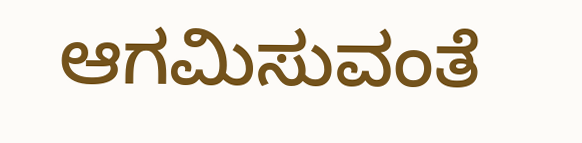ಆಗಮಿಸುವಂತೆ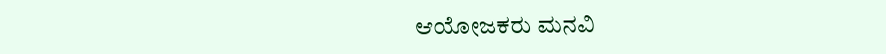ಆಯೋಜಕರು ಮನವಿ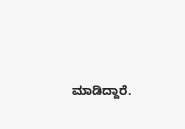ಮಾಡಿದ್ದಾರೆ.